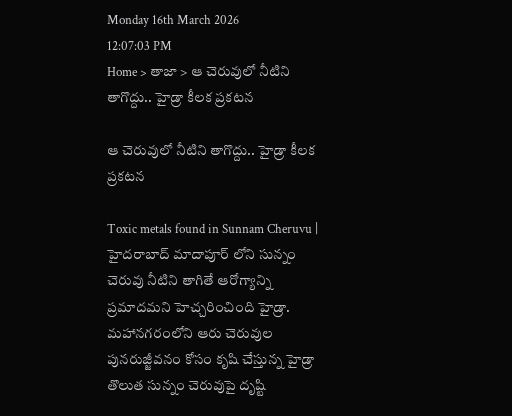Monday 16th March 2026
12:07:03 PM
Home > తాజా > ఆ చెరువులో నీటిని తాగొద్దు.. హైడ్రా కీలక ప్రకటన

ఆ చెరువులో నీటిని తాగొద్దు.. హైడ్రా కీలక ప్రకటన

Toxic metals found in Sunnam Cheruvu | హైదరాబాద్ మాదాపూర్ లోని సున్నం చెరువు నీటిని తాగితే ఆరోగ్యాన్ని ప్రమాదమని హెచ్చరించింది హైడ్రా. మహానగరంలోని ఆరు చెరువుల పునరుజ్జీవనం కోసం కృషి చేస్తున్న హైడ్రా తొలుత సున్నం చెరువుపై దృష్టి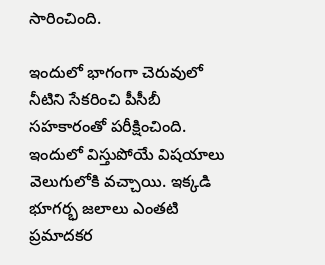సారించింది.

ఇందులో భాగంగా చెరువులో నీటిని సేకరించి పీసీబీ సహకారంతో పరీక్షించింది. ఇందులో విస్తుపోయే విషయాలు వెలుగులోకి వచ్చాయి. ఇక్కడి భూగర్భ జలాలు ఎంతటి ప్రమాదకర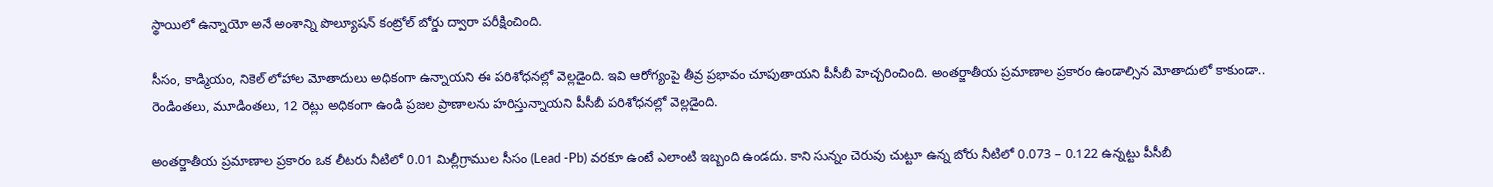స్థాయిలో ఉన్నాయో అనే అంశాన్ని పొల్యూషన్ కంట్రోల్ బోర్డు ద్వారా పరీక్షించింది.

సీసం, కాడ్మియం, నికెల్ లోహాల మోతాదులు అధికంగా ఉన్నాయని ఈ పరిశోధనల్లో వెల్లడైంది. ఇవి ఆరోగ్యంపై తీవ్ర ప్రభావం చూపుతాయని పీసీబీ హెచ్చరించింది. అంతర్జాతీయ ప్రమాణాల ప్రకారం ఉండాల్సిన మోతాదులో కాకుండా.. రెండింతలు, మూడింతలు, 12 రెట్లు అధికంగా ఉండి ప్రజల ప్రాణాలను హరిస్తున్నాయని పీసీబీ పరిశోధనల్లో వెల్లడైంది.

అంతర్జాతీయ ప్రమాణాల ప్రకారం ఒక లీటరు నీటిలో 0.01 మిల్లీగ్రాముల సీసం (Lead -Pb) వరకూ ఉంటే ఎలాంటి ఇబ్బంది ఉండదు. కాని సున్నం చెరువు చుట్టూ ఉన్న బోరు నీటిలో 0.073 – 0.122 ఉన్నట్టు పీసీబీ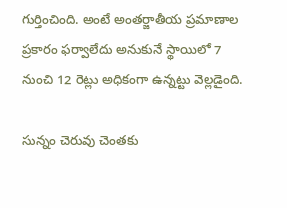గుర్తించింది. అంటే అంతర్జాతీయ ప్రమాణాల ప్రకారం ఫర్వాలేదు అనుకునే స్థాయిలో 7 నుంచి 12 రెట్లు అధికంగా ఉన్నట్టు వెల్లడైంది.

సున్నం చెరువు చెంతకు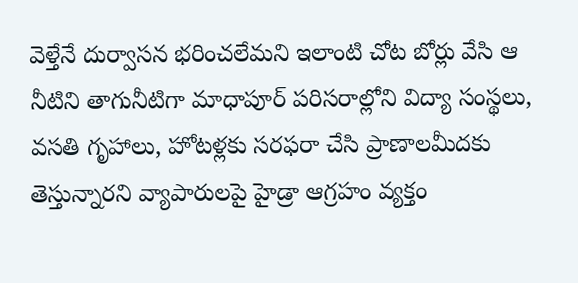వెళ్తేనే దుర్వాసన భరించలేమని ఇలాంటి చోట బోర్లు వేసి ఆ నీటిని తాగునీటిగా మాధాపూర్ పరిసరాల్లోని విద్యా సంస్థలు, వసతి గృహాలు, హోటళ్లకు సరఫరా చేసి ప్రాణాలమీదకు తెస్తున్నారని వ్యాపారులపై హైడ్రా ఆగ్రహం వ్యక్తం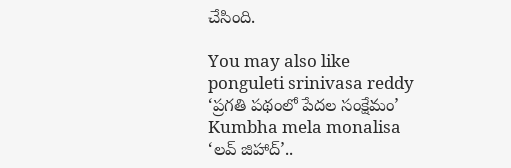చేసింది.

You may also like
ponguleti srinivasa reddy
‘ప్రగతి పథంలో పేదల సంక్షేమం’
Kumbha mela monalisa
‘లవ్ జిహాద్’..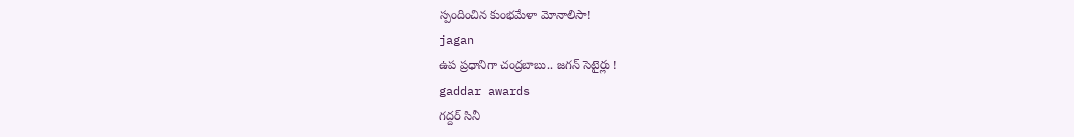స్పందించిన కుంభమేళా మోనాలిసా!
jagan
ఉప ప్రధానిగా చంద్రబాబు.. జగన్ సెటైర్లు !
gaddar awards
గద్దర్ సినీ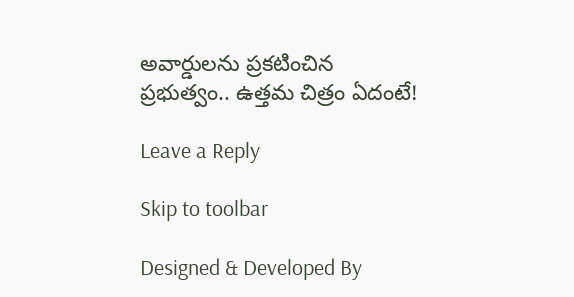అవార్డులను ప్రకటించిన ప్రభుత్వం.. ఉత్తమ చిత్రం ఏదంటే!

Leave a Reply

Skip to toolbar

Designed & Developed By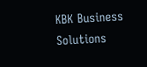KBK Business Solutions